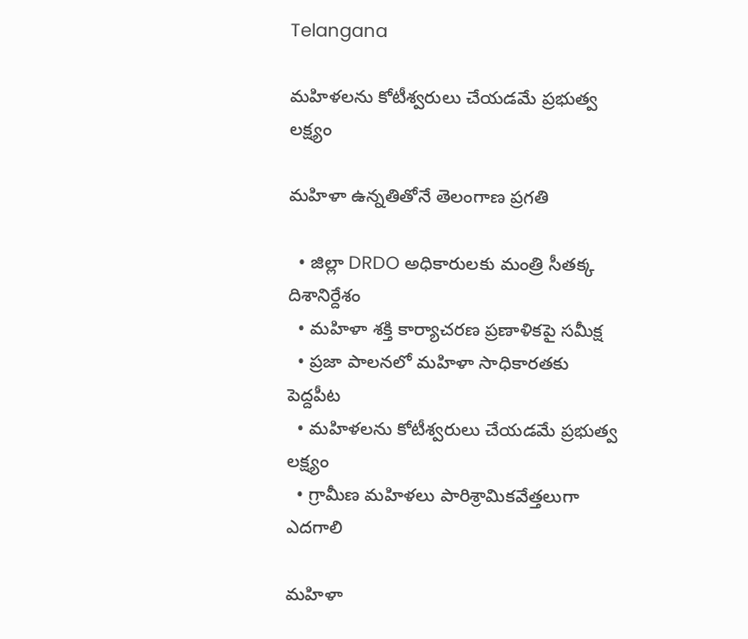Telangana

మహిళలను కోటీశ్వరులు చేయ‌డమే ప్ర‌భుత్వ ల‌క్ష్యం

మహిళా ఉన్నతితోనే తెలంగాణ ప్రగతి

  • జిల్లా DRDO అధికారులకు మంత్రి సీత‌క్క దిశానిర్దేశం
  • మహిళా శక్తి కార్యాచ‌ర‌ణ ప్ర‌ణాళికపై స‌మీక్ష‌
  • ప్రజా పాలనలో మహిళా సాధికారతకు పెద్దపీట
  • మహిళలను కోటీశ్వరులు చేయ‌డమే ప్ర‌భుత్వ ల‌క్ష్యం
  • గ్రామీణ మ‌హిళ‌లు పారిశ్రామికవేత్త‌లుగా ఎద‌గాలి

మహిళా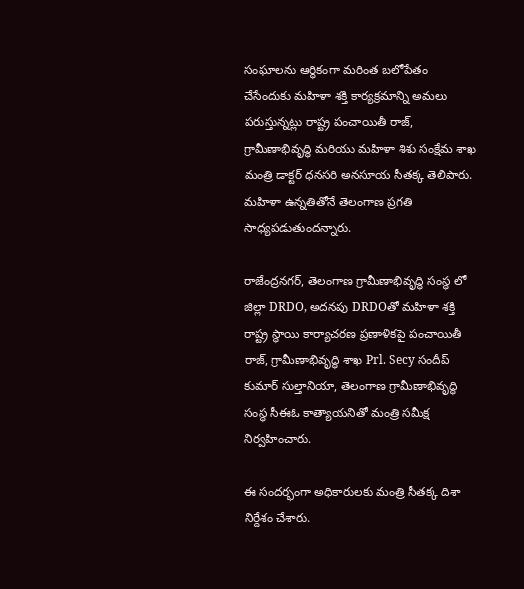సంఘాలను ఆర్థికంగా మరింత బలోపేతం చేసేందుకు మహిళా శక్తి కార్యక్రమాన్ని అమలు పరుస్తున్నట్లు రాష్ట్ర పంచాయితీ రాజ్, గ్రామీణాభివృద్ధి మ‌రియు మ‌హిళా శిశు సంక్షేమ శాఖ మంత్రి డాక్టర్ ధనసరి అనసూయ సీతక్క తెలిపారు. మహిళా ఉన్నతితోనే తెలంగాణ ప్రగతి సాధ్యపడుతుందన్నారు.

రాజేంద్రనగర్, తెలంగాణ గ్రామీణాభివృద్ధి సంస్థ లో జిల్లా DRDO, అదనపు DRDOతో మహిళా శక్తి రాష్ట్ర స్థాయి కార్యాచ‌ర‌ణ ప్ర‌ణాళికపై పంచాయితీ రాజ్, గ్రామీణాభివృద్ధి శాఖ Prl. Secy సందీప్ కుమార్ సుల్తానియా, తెలంగాణ గ్రామీణాభివృద్ధి సంస్థ సీఈఓ కాత్యాయ‌నితో మంత్రి సమీక్ష నిర్వహించారు.

ఈ సందర్భంగా అధికారులకు మంత్రి సీతక్క దిశా నిర్దేశం చేశారు.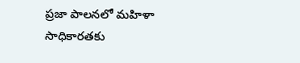ప్రజా పాలనలో మహిళా సాధికారతకు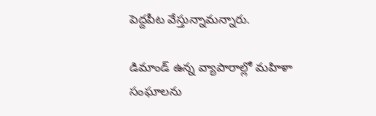పెద్దపీట వేస్తున్నామన్నారు.

డిమాండ్ ఉన్న వ్యాపారాల్లో మహిళా సంఘాలను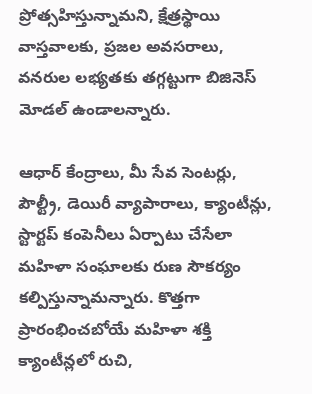ప్రోత్సహిస్తున్నామని, క్షేత్రస్థాయి వాస్తవాలకు, ప్రజల అవసరాలు, వనరుల లభ్యతకు తగ్గట్టుగా బిజినెస్ మోడల్ ఉండాలన్నారు.

ఆధార్ కేంద్రాలు, మీ సేవ సెంటర్లు, పౌల్ట్రీ, డెయిరీ వ్యాపారాలు, క్యాంటీన్లు, స్టార్టప్ కంపెనీలు ఏర్పాటు చేసేలా మహిళా సంఘాలకు రుణ సౌకర్యం కల్పిస్తున్నామన్నారు. కొత్తగా ప్రారంభించబోయే మహిళా శక్తి క్యాంటీన్లలో రుచి,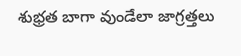శుభ్రత బాగా వుండేలా జాగ్రత్తలు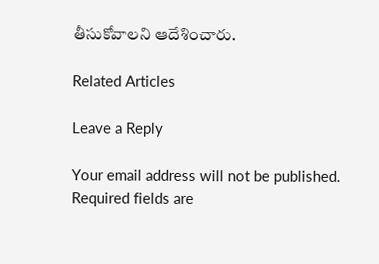తీసుకోవాలని ఆదేశించారు.

Related Articles

Leave a Reply

Your email address will not be published. Required fields are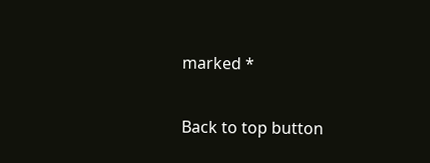marked *

Back to top button